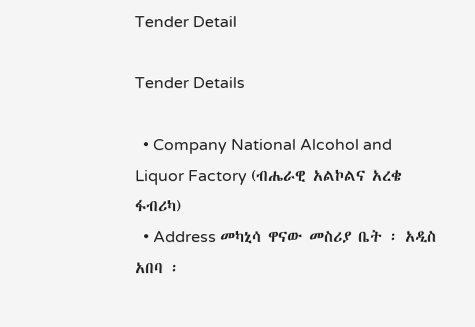Tender Detail

Tender Details

  • Company National Alcohol and Liquor Factory (ብሔራዊ አልኮልና አረቄ ፋብሪካ)
  • Address መካኒሳ ዋናው መስሪያ ቤት ፡ አዲስ አበባ ፡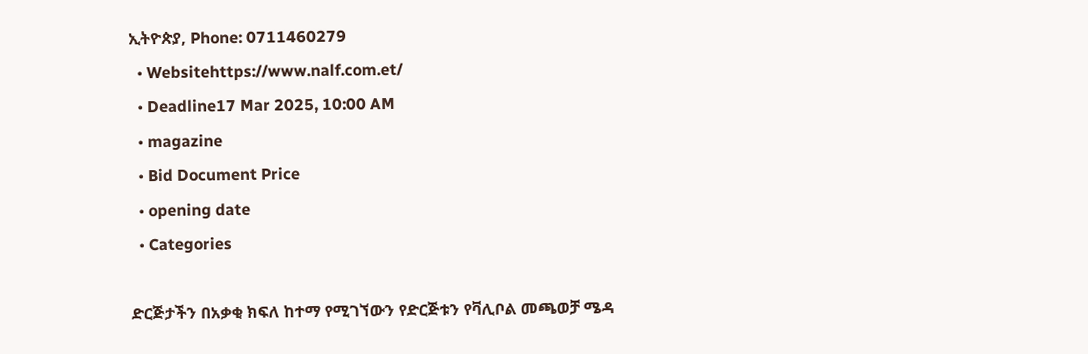ኢትዮጵያ, Phone: 0711460279
  • Websitehttps://www.nalf.com.et/
  • Deadline17 Mar 2025, 10:00 AM
  • magazine
  • Bid Document Price
  • opening date
  • Categories

ድርጅታችን በአቃቂ ክፍለ ከተማ የሚገኘውን የድርጅቱን የቫሊቦል መጫወቻ ሜዳ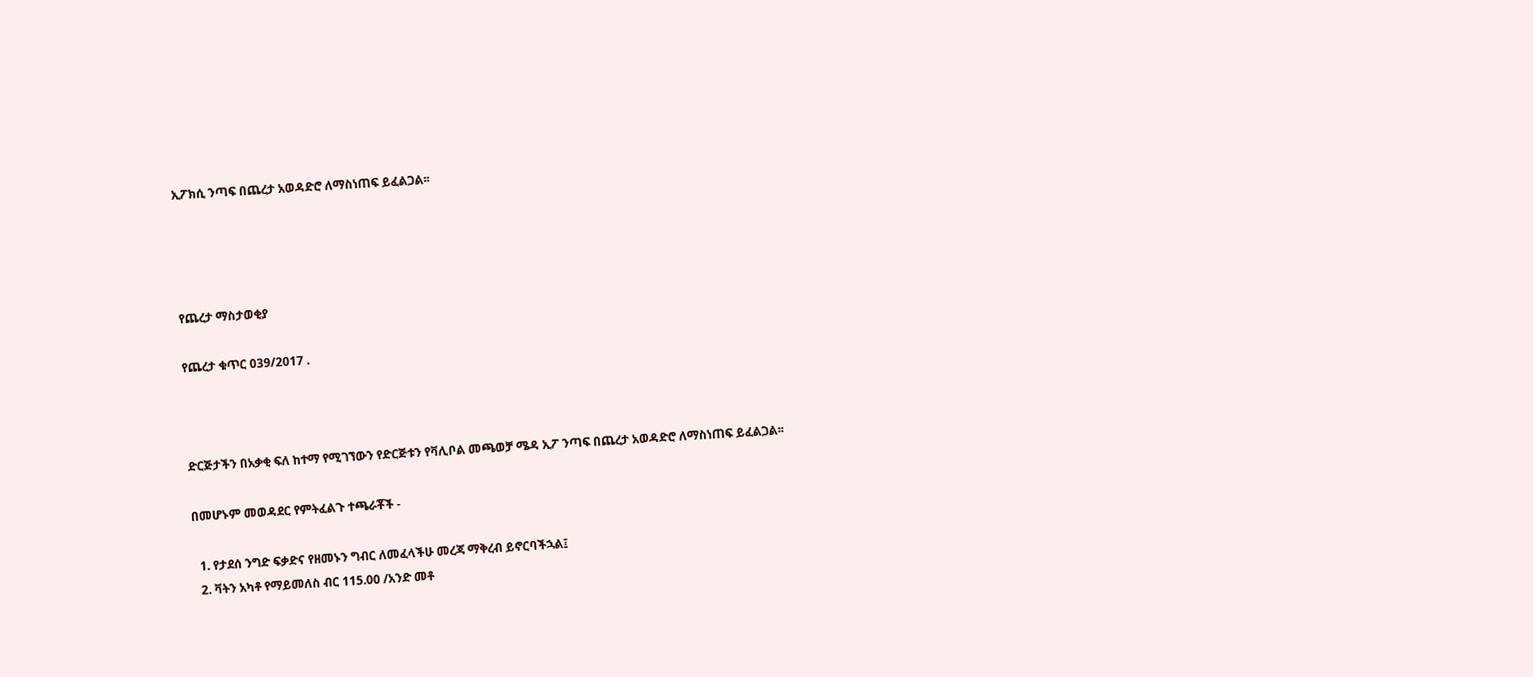ኢፖክሲ ንጣፍ በጨረታ አወዳድሮ ለማስነጠፍ ይፈልጋል፡፡




የጨረታ ማስታወቂያ

የጨረታ ቁጥር 039/2017 .



ድርጅታችን በአቃቂ ፍለ ከተማ የሚገኘውን የድርጅቱን የቫሊቦል መጫወቻ ሜዳ ኢፖ ንጣፍ በጨረታ አወዳድሮ ለማስነጠፍ ይፈልጋል፡፡

በመሆኑም መወዳደር የምትፈልጉ ተጫራቾች -

  1. የታደሰ ንግድ ፍቃድና የዘመኑን ግብር ለመፈላችሁ መረጃ ማቅረብ ይኖርባችኋል፤
  2. ቫትን አካቶ የማይመለስ ብር 115.00 /አንድ መቶ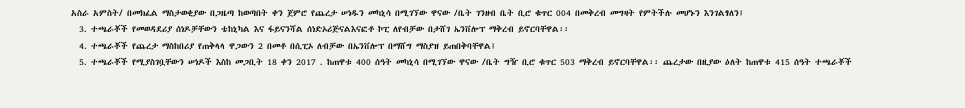አስራ አምስት/ በመክፈል ማስታወቂያው በጋዜጣ ከወጣበት ቀን ጀምሮ የጨረታ ሠነዱን መካኒሳ በሚገኘው ዋናው /ቤት ገንዘብ ቤት ቢሮ ቁጥር 004 በመቅረብ መግዛት የምትችሉ መሆኑን እንገልፃለን፤
  3. ተጫራቾች የመወዳደሪያ ሰነዶቻቸውን ቴከኒካል እና ፋይናንሻል ሰነድኦሪጅናልእናፎቶ ኮፒ ለየብቻው በታሸገ ኤንቨሎፕ ማቅረብ ይኖርባቸዋል፡፡
  4. ተጫራቾች የጨረታ ማስከበሪያ የጠቅላላ ዋጋውን 2 በመቶ በሲፒኦ ለብቻው በኤንቨሎፕ በማሸግ ማስያዝ ይጠበቅባቸዋል፤
  5. ተጫራቾች የሚያስገቧቸውን ሠነዶች እስከ መጋቢት 18 ቀን 2017 . ከጠዋቱ 400 ሰዓት መካኒሳ በሚገኘው ዋናው /ቤት ግዥ ቢሮ ቁጥር 503 ማቅረብ ይኖርባቸዋል፡፡ ጨረታው በዚያው ዕለት ከጠዋቱ 415 ሰዓት ተጫራቾች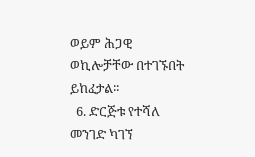ወይም ሕጋዊ ወኪሎቻቸው በተገኙበት ይከፈታል፡፡
  6. ድርጅቱ የተሻለ መንገድ ካገኘ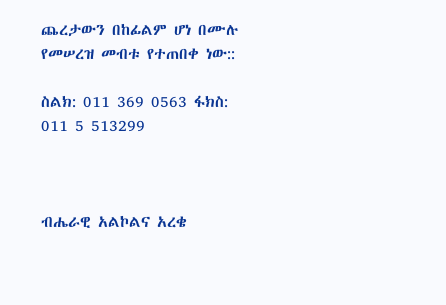ጨረታውን በከፊልም ሆነ በሙሉ የመሠረዝ መብቱ የተጠበቀ ነው::

ስልክ: 011 369 0563 ፋክስ: 011 5 513299



ብሔራዊ አልኮልና አረቄ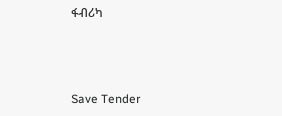ፋብሪካ



Save Tender